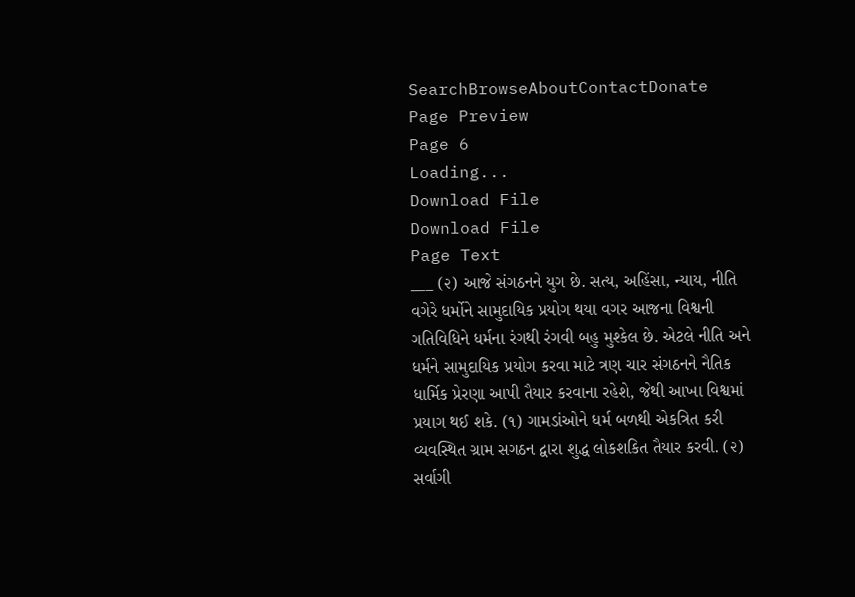SearchBrowseAboutContactDonate
Page Preview
Page 6
Loading...
Download File
Download File
Page Text
___ (૨) આજે સંગઠનને યુગ છે. સત્ય, અહિંસા, ન્યાય, નીતિ વગેરે ધર્મોને સામુદાયિક પ્રયોગ થયા વગર આજના વિશ્વની ગતિવિધિને ધર્મના રંગથી રંગવી બહુ મુશ્કેલ છે. એટલે નીતિ અને ધર્મને સામુદાયિક પ્રયોગ કરવા માટે ત્રણ ચાર સંગઠનને નૈતિક ધાર્મિક પ્રેરણા આપી તૈયાર કરવાના રહેશે, જેથી આખા વિશ્વમાં પ્રયાગ થઈ શકે. (૧) ગામડાંઓને ધર્મ બળથી એકત્રિત કરી વ્યવસ્થિત ગ્રામ સગઠન દ્વારા શુદ્ધ લોકશકિત તૈયાર કરવી. (૨) સર્વાગી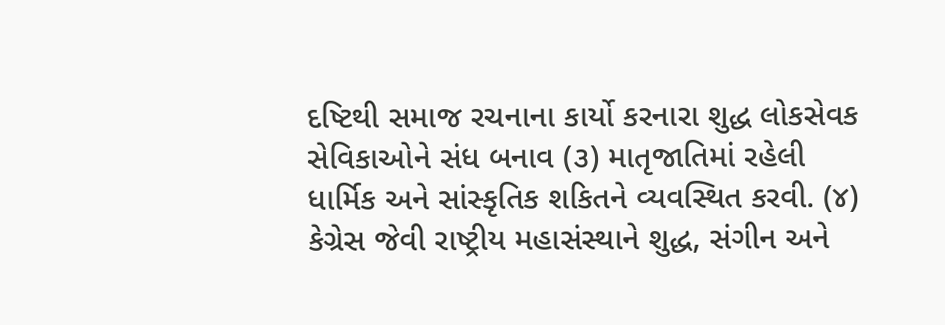દષ્ટિથી સમાજ રચનાના કાર્યો કરનારા શુદ્ધ લોકસેવક સેવિકાઓને સંધ બનાવ (૩) માતૃજાતિમાં રહેલી ધાર્મિક અને સાંસ્કૃતિક શકિતને વ્યવસ્થિત કરવી. (૪) કેગ્રેસ જેવી રાષ્ટ્રીય મહાસંસ્થાને શુદ્ધ, સંગીન અને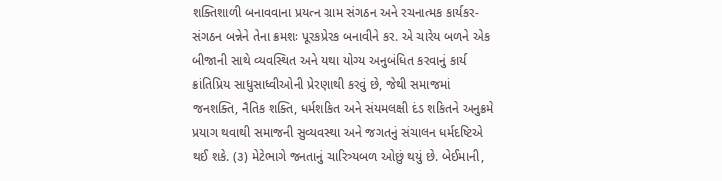શક્તિશાળી બનાવવાના પ્રયત્ન ગ્રામ સંગઠન અને રચનાત્મક કાર્યકર-સંગઠન બન્નેને તેના ક્રમશઃ પૂરકપ્રેરક બનાવીને કર. એ ચારેય બળને એક બીજાની સાથે વ્યવસ્થિત અને યથા યોગ્ય અનુબંધિત કરવાનું કાર્ય ક્રાંતિપ્રિય સાધુસાધ્વીઓની પ્રેરણાથી કરવું છે, જેથી સમાજમાં જનશક્તિ, નૈતિક શક્તિ, ધર્મશકિત અને સંયમલક્ષી દંડ શકિતને અનુક્રમે પ્રયાગ થવાથી સમાજની સુવ્યવસ્થા અને જગતનું સંચાલન ધર્મદષ્ટિએ થઈ શકે. (૩) મેટેભાગે જનતાનું ચારિત્ર્યબળ ઓછું થયું છે. બેઈમાની,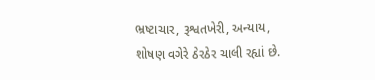ભ્રષ્ટાચાર, રૂશ્વતખેરી, અન્યાય, શોષણ વગેરે ઠેરઠેર ચાલી રહ્યાં છે.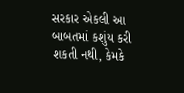સરકાર એકલી આ બાબતમાં કશુંય કરી શકતી નથી, કેમકે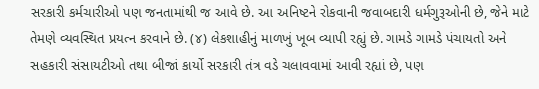સરકારી કર્મચારીઓ પણ જનતામાંથી જ આવે છે. આ અનિષ્ટને રોકવાની જવાબદારી ધર્મગુરૂઓની છે, જેને માટે તેમણે વ્યવસ્થિત પ્રયત્ન કરવાને છે. (૪) લેકશાહીનું માળખું ખૂબ વ્યાપી રહ્યું છે. ગામડે ગામડે પંચાયતો અને સહકારી સંસાયટીઓ તથા બીજાં કાર્યો સરકારી તંત્ર વડે ચલાવવામાં આવી રહ્યાં છે, પણ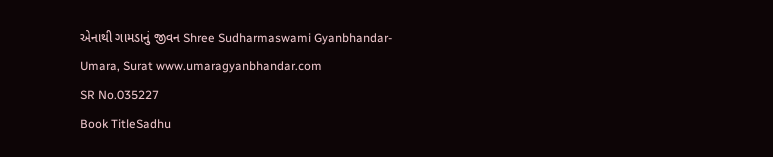એનાથી ગામડાનું જીવન Shree Sudharmaswami Gyanbhandar-Umara, Surat www.umaragyanbhandar.com
SR No.035227
Book TitleSadhu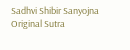Sadhvi Shibir Sanyojna
Original Sutra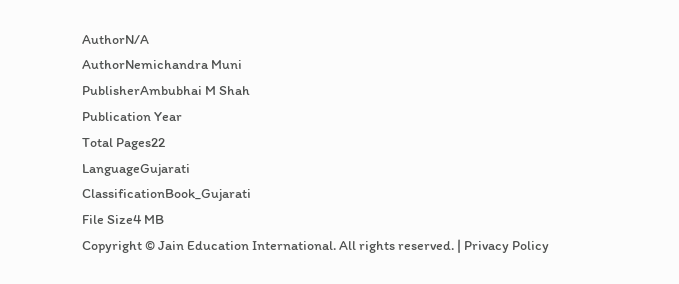AuthorN/A
AuthorNemichandra Muni
PublisherAmbubhai M Shah
Publication Year
Total Pages22
LanguageGujarati
ClassificationBook_Gujarati
File Size4 MB
Copyright © Jain Education International. All rights reserved. | Privacy Policy